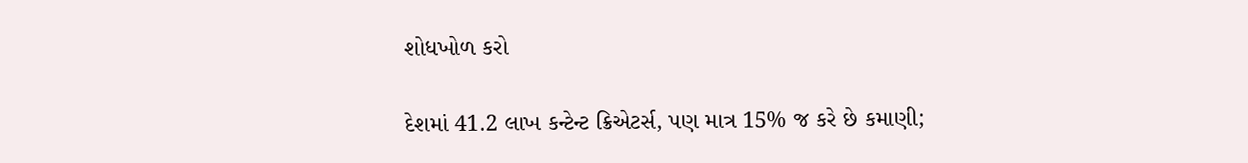શોધખોળ કરો

દેશમાં 41.2 લાખ કન્ટેન્ટ ક્રિએટર્સ, પણ માત્ર 15% જ કરે છે કમાણી;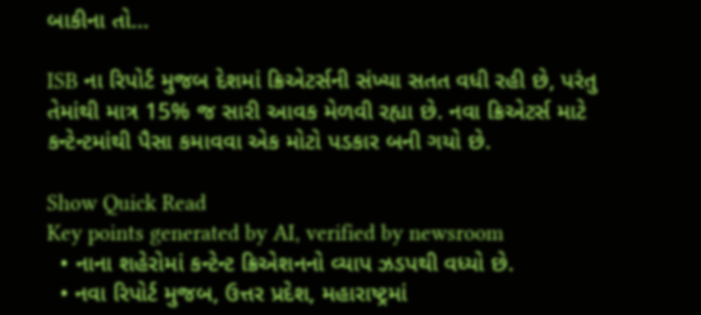બાકીના તો...

ISB ના રિપોર્ટ મુજબ દેશમાં ક્રિએટર્સની સંખ્યા સતત વધી રહી છે, પરંતુ તેમાંથી માત્ર 15% જ સારી આવક મેળવી રહ્યા છે. નવા ક્રિએટર્સ માટે કન્ટેન્ટમાંથી પૈસા કમાવવા એક મોટો પડકાર બની ગયો છે.

Show Quick Read
Key points generated by AI, verified by newsroom
  • નાના શહેરોમાં કન્ટેન્ટ ક્રિએશનનો વ્યાપ ઝડપથી વધ્યો છે.
  • નવા રિપોર્ટ મુજબ, ઉત્તર પ્રદેશ, મહારાષ્ટ્રમાં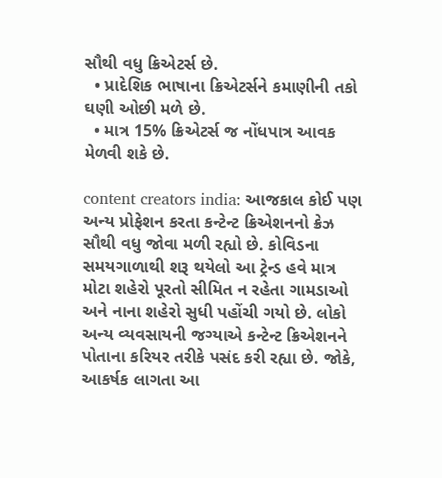સૌથી વધુ ક્રિએટર્સ છે.
  • પ્રાદેશિક ભાષાના ક્રિએટર્સને કમાણીની તકો ઘણી ઓછી મળે છે.
  • માત્ર 15% ક્રિએટર્સ જ નોંધપાત્ર આવક મેળવી શકે છે.

content creators india: આજકાલ કોઈ પણ અન્ય પ્રોફેશન કરતા કન્ટેન્ટ ક્રિએશનનો ક્રેઝ સૌથી વધુ જોવા મળી રહ્યો છે. કોવિડના સમયગાળાથી શરૂ થયેલો આ ટ્રેન્ડ હવે માત્ર મોટા શહેરો પૂરતો સીમિત ન રહેતા ગામડાઓ અને નાના શહેરો સુધી પહોંચી ગયો છે. લોકો અન્ય વ્યવસાયની જગ્યાએ કન્ટેન્ટ ક્રિએશનને પોતાના કરિયર તરીકે પસંદ કરી રહ્યા છે. જોકે, આકર્ષક લાગતા આ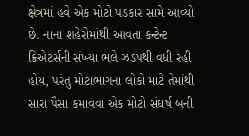ક્ષેત્રમાં હવે એક મોટો પડકાર સામે આવ્યો છે. નાના શહેરોમાંથી આવતા કન્ટેન્ટ ક્રિએટર્સની સંખ્યા ભલે ઝડપથી વધી રહી હોય, પરંતુ મોટાભાગના લોકો માટે તેમાંથી સારા પૈસા કમાવવા એક મોટો સંઘર્ષ બની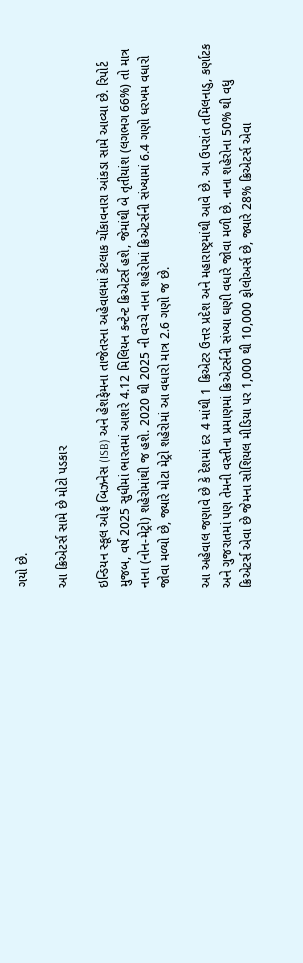ગયો છે.

આ ક્રિએટર્સ સામે છે મોટો પડકાર

ઇન્ડિયન સ્કૂલ ઓફ બિઝનેસ (ISB) અને હેશફેમના તાજેતરના અહેવાલમાં કેટલાક ચોંકાવનારા આંકડા સામે આવ્યા છે. રિપોર્ટ મુજબ, વર્ષ 2025 સુધીમાં ભારતમાં આશરે 4.12 મિલિયન કન્ટેન્ટ ક્રિએટર્સ હશે, જેમાંથી બે તૃતીયાંશ (લગભગ 66%) તો માત્ર નાના (નોન-મેટ્રો) શહેરોમાંથી જ હશે. 2020 થી 2025 ની વચ્ચે નાના શહેરોમાં ક્રિએટર્સની સંખ્યામાં 6.4 ગણો ધરખમ વધારો જોવા મળ્યો છે, જ્યારે મોટા મેટ્રો શહેરોમાં આ વધારો માત્ર 2.6 ગણો જ છે.

આ અહેવાલ જણાવે છે કે દેશમાં દર 4 માંથી 1 ક્રિએટર ઉત્તર પ્રદેશ અને મહારાષ્ટ્રમાંથી આવે છે. આ ઉપરાંત તમિલનાડુ, કર્ણાટક અને ગુજરાતમાં પણ તેમની વસ્તીના પ્રમાણમાં ક્રિએટર્સની સંખ્યા ઘણી વધારે જોવા મળી છે. નાના શહેરોના 50% થી વધુ ક્રિએટર્સ એવા છે જેમના સોશિયલ મીડિયા પર 1,000 થી 10,000 ફોલોઅર્સ છે, જ્યારે 28% ક્રિએટર્સ એવા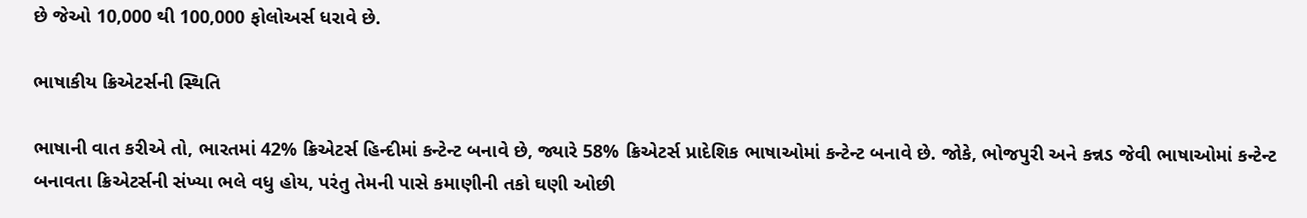છે જેઓ 10,000 થી 100,000 ફોલોઅર્સ ધરાવે છે.

ભાષાકીય ક્રિએટર્સની સ્થિતિ

ભાષાની વાત કરીએ તો, ભારતમાં 42% ક્રિએટર્સ હિન્દીમાં કન્ટેન્ટ બનાવે છે, જ્યારે 58% ક્રિએટર્સ પ્રાદેશિક ભાષાઓમાં કન્ટેન્ટ બનાવે છે. જોકે, ભોજપુરી અને કન્નડ જેવી ભાષાઓમાં કન્ટેન્ટ બનાવતા ક્રિએટર્સની સંખ્યા ભલે વધુ હોય, પરંતુ તેમની પાસે કમાણીની તકો ઘણી ઓછી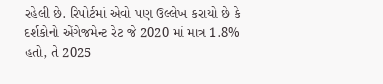રહેલી છે. રિપોર્ટમાં એવો પણ ઉલ્લેખ કરાયો છે કે દર્શકોનો એંગેજમેન્ટ રેટ જે 2020 માં માત્ર 1.8% હતો, તે 2025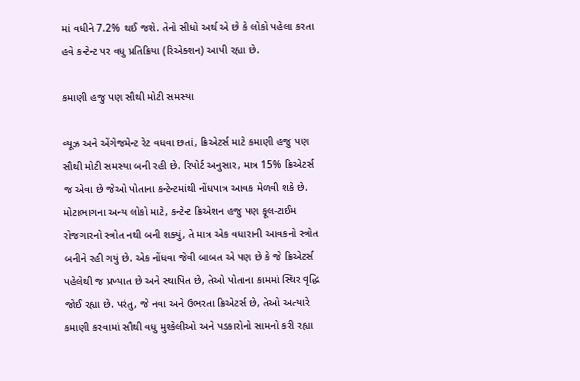માં વધીને 7.2% થઈ જશે. તેનો સીધો અર્થ એ છે કે લોકો પહેલા કરતા હવે કન્ટેન્ટ પર વધુ પ્રતિક્રિયા (રિએક્શન) આપી રહ્યા છે.

કમાણી હજુ પણ સૌથી મોટી સમસ્યા

વ્યૂઝ અને એંગેજમેન્ટ રેટ વધવા છતાં, ક્રિએટર્સ માટે કમાણી હજુ પણ સૌથી મોટી સમસ્યા બની રહી છે. રિપોર્ટ અનુસાર, માત્ર 15% ક્રિએટર્સ જ એવા છે જેઓ પોતાના કન્ટેન્ટમાંથી નોંધપાત્ર આવક મેળવી શકે છે. મોટાભાગના અન્ય લોકો માટે, કન્ટેન્ટ ક્રિએશન હજુ પણ ફૂલ-ટાઈમ રોજગારનો સ્ત્રોત નથી બની શક્યું, તે માત્ર એક વધારાની આવકનો સ્ત્રોત બનીને રહી ગયું છે. એક નોંધવા જેવી બાબત એ પણ છે કે જે ક્રિએટર્સ પહેલેથી જ પ્રખ્યાત છે અને સ્થાપિત છે, તેઓ પોતાના કામમાં સ્થિર વૃદ્ધિ જોઈ રહ્યા છે. પરંતુ, જે નવા અને ઉભરતા ક્રિએટર્સ છે, તેઓ અત્યારે કમાણી કરવામાં સૌથી વધુ મુશ્કેલીઓ અને પડકારોનો સામનો કરી રહ્યા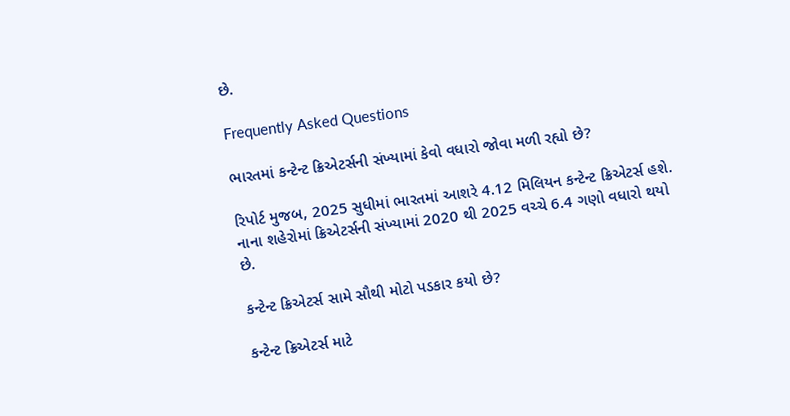છે.

Frequently Asked Questions

ભારતમાં કન્ટેન્ટ ક્રિએટર્સની સંખ્યામાં કેવો વધારો જોવા મળી રહ્યો છે?

રિપોર્ટ મુજબ, 2025 સુધીમાં ભારતમાં આશરે 4.12 મિલિયન કન્ટેન્ટ ક્રિએટર્સ હશે. નાના શહેરોમાં ક્રિએટર્સની સંખ્યામાં 2020 થી 2025 વચ્ચે 6.4 ગણો વધારો થયો છે.

કન્ટેન્ટ ક્રિએટર્સ સામે સૌથી મોટો પડકાર કયો છે?

કન્ટેન્ટ ક્રિએટર્સ માટે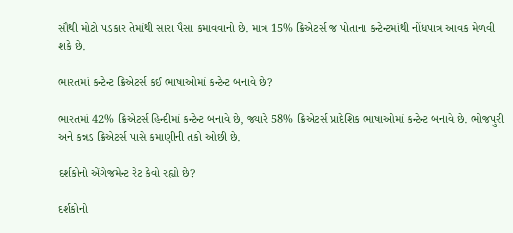સૌથી મોટો પડકાર તેમાંથી સારા પૈસા કમાવવાનો છે. માત્ર 15% ક્રિએટર્સ જ પોતાના કન્ટેન્ટમાંથી નોંધપાત્ર આવક મેળવી શકે છે.

ભારતમાં કન્ટેન્ટ ક્રિએટર્સ કઈ ભાષાઓમાં કન્ટેન્ટ બનાવે છે?

ભારતમાં 42% ક્રિએટર્સ હિન્દીમાં કન્ટેન્ટ બનાવે છે, જ્યારે 58% ક્રિએટર્સ પ્રાદેશિક ભાષાઓમાં કન્ટેન્ટ બનાવે છે. ભોજપુરી અને કન્નડ ક્રિએટર્સ પાસે કમાણીની તકો ઓછી છે.

દર્શકોનો એંગેજમેન્ટ રેટ કેવો રહ્યો છે?

દર્શકોનો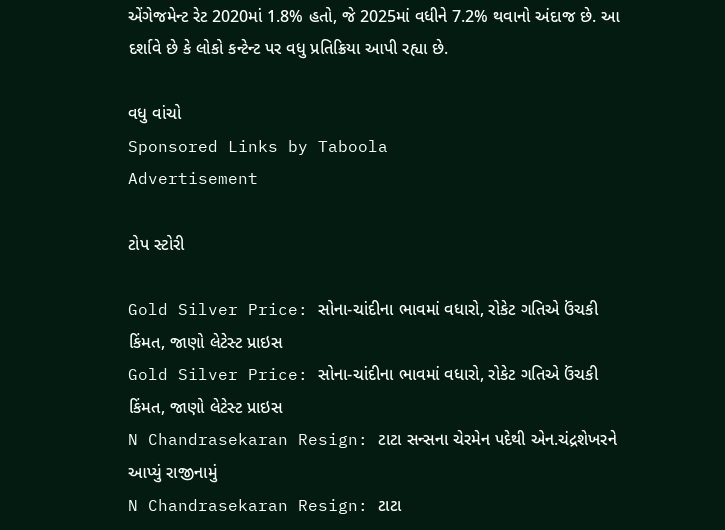એંગેજમેન્ટ રેટ 2020માં 1.8% હતો, જે 2025માં વધીને 7.2% થવાનો અંદાજ છે. આ દર્શાવે છે કે લોકો કન્ટેન્ટ પર વધુ પ્રતિક્રિયા આપી રહ્યા છે.

વધુ વાંચો
Sponsored Links by Taboola
Advertisement

ટોપ સ્ટોરી

Gold Silver Price: સોના-ચાંદીના ભાવમાં વધારો, રોકેટ ગતિએ ઉંચકી કિંમત, જાણો લેટેસ્ટ પ્રાઇસ
Gold Silver Price: સોના-ચાંદીના ભાવમાં વધારો, રોકેટ ગતિએ ઉંચકી કિંમત, જાણો લેટેસ્ટ પ્રાઇસ
N Chandrasekaran Resign: ટાટા સન્સના ચેરમેન પદેથી એન.ચંદ્રશેખરને આપ્યું રાજીનામું
N Chandrasekaran Resign: ટાટા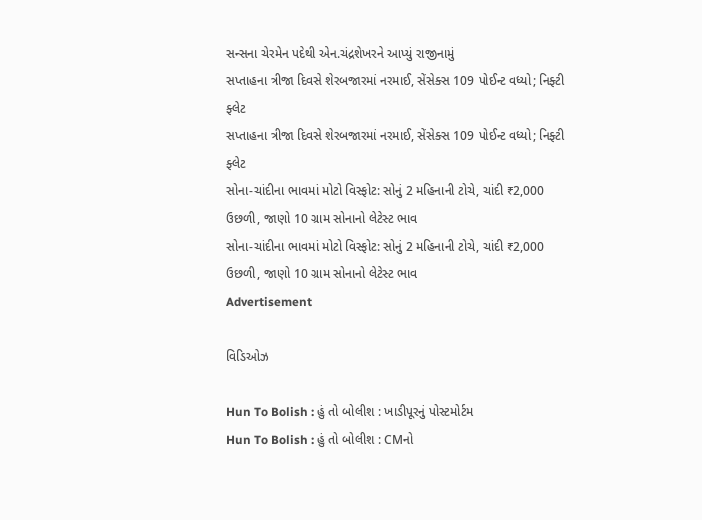સન્સના ચેરમેન પદેથી એન.ચંદ્રશેખરને આપ્યું રાજીનામું
સપ્તાહના ત્રીજા દિવસે શેરબજારમાં નરમાઈ, સેંસેક્સ 109 પોઈન્ટ વધ્યો; નિફ્ટી ફ્લેટ
સપ્તાહના ત્રીજા દિવસે શેરબજારમાં નરમાઈ, સેંસેક્સ 109 પોઈન્ટ વધ્યો; નિફ્ટી ફ્લેટ
સોના-ચાંદીના ભાવમાં મોટો વિસ્ફોટ: સોનું 2 મહિનાની ટોચે, ચાંદી ₹2,000 ઉછળી, જાણો 10 ગ્રામ સોનાનો લેટેસ્ટ ભાવ
સોના-ચાંદીના ભાવમાં મોટો વિસ્ફોટ: સોનું 2 મહિનાની ટોચે, ચાંદી ₹2,000 ઉછળી, જાણો 10 ગ્રામ સોનાનો લેટેસ્ટ ભાવ
Advertisement

વિડિઓઝ

Hun To Bolish : હું તો બોલીશ : ખાડીપૂરનું પોસ્ટમોર્ટમ
Hun To Bolish : હું તો બોલીશ : CMનો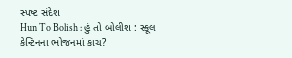સ્પષ્ટ સંદેશ
Hun To Bolish : હું તો બોલીશ : સ્કૂલ કેન્ટિનના ભોજનમાં કાચ?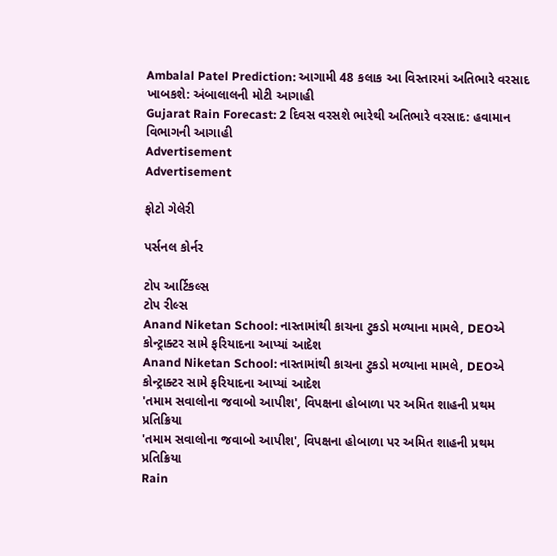Ambalal Patel Prediction: આગામી 48 કલાક આ વિસ્તારમાં અતિભારે વરસાદ ખાબકશે: અંબાલાલની મોટી આગાહી
Gujarat Rain Forecast: 2 દિવસ વરસશે ભારેથી અતિભારે વરસાદ: હવામાન વિભાગની આગાહી
Advertisement
Advertisement

ફોટો ગેલેરી

પર્સનલ કોર્નર

ટોપ આર્ટિકલ્સ
ટોપ રીલ્સ
Anand Niketan School: નાસ્તામાંથી કાચના ટુકડો મળ્યાના મામલે, DEOએ કોન્ટ્રાક્ટર સામે ફરિયાદના આપ્યાં આદેશ
Anand Niketan School: નાસ્તામાંથી કાચના ટુકડો મળ્યાના મામલે, DEOએ કોન્ટ્રાક્ટર સામે ફરિયાદના આપ્યાં આદેશ
'તમામ સવાલોના જવાબો આપીશ', વિપક્ષના હોબાળા પર અમિત શાહની પ્રથમ પ્રતિક્રિયા
'તમામ સવાલોના જવાબો આપીશ', વિપક્ષના હોબાળા પર અમિત શાહની પ્રથમ પ્રતિક્રિયા
Rain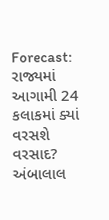Forecast: રાજ્યમાં આગામી 24 કલાકમાં ક્યાં વરસશે વરસાદ? અંબાલાલ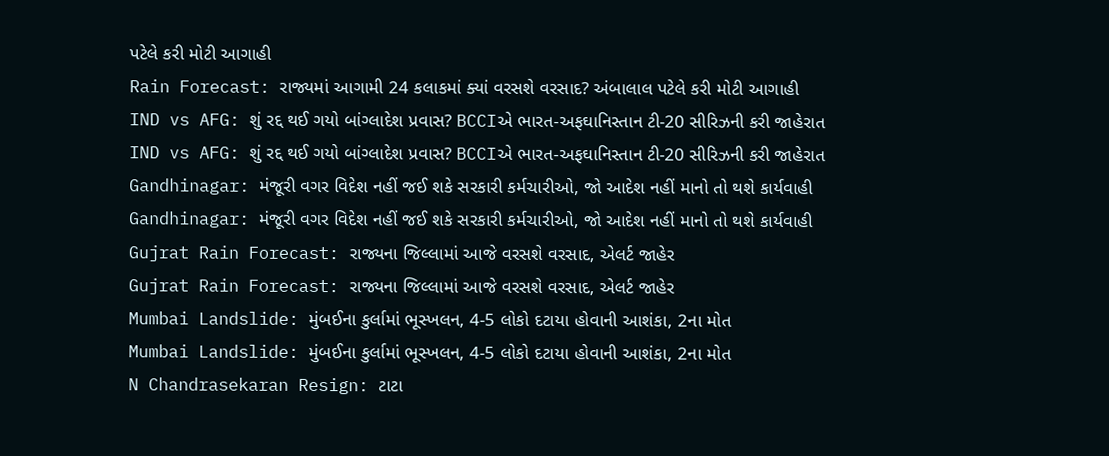પટેલે કરી મોટી આગાહી
Rain Forecast: રાજ્યમાં આગામી 24 કલાકમાં ક્યાં વરસશે વરસાદ? અંબાલાલ પટેલે કરી મોટી આગાહી
IND vs AFG: શું રદ્દ થઈ ગયો બાંગ્લાદેશ પ્રવાસ? BCCIએ ભારત-અફઘાનિસ્તાન ટી-20 સીરિઝની કરી જાહેરાત
IND vs AFG: શું રદ્દ થઈ ગયો બાંગ્લાદેશ પ્રવાસ? BCCIએ ભારત-અફઘાનિસ્તાન ટી-20 સીરિઝની કરી જાહેરાત
Gandhinagar: મંજૂરી વગર વિદેશ નહીં જઈ શકે સરકારી કર્મચારીઓ, જો આદેશ નહીં માનો તો થશે કાર્યવાહી
Gandhinagar: મંજૂરી વગર વિદેશ નહીં જઈ શકે સરકારી કર્મચારીઓ, જો આદેશ નહીં માનો તો થશે કાર્યવાહી
Gujrat Rain Forecast: રાજ્યના જિલ્લામાં આજે વરસશે વરસાદ, એલર્ટ જાહેર
Gujrat Rain Forecast: રાજ્યના જિલ્લામાં આજે વરસશે વરસાદ, એલર્ટ જાહેર
Mumbai Landslide: મુંબઈના કુર્લામાં ભૂસ્ખલન, 4-5 લોકો દટાયા હોવાની આશંકા, 2ના મોત
Mumbai Landslide: મુંબઈના કુર્લામાં ભૂસ્ખલન, 4-5 લોકો દટાયા હોવાની આશંકા, 2ના મોત
N Chandrasekaran Resign: ટાટા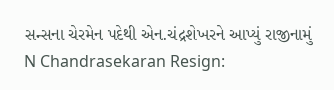સન્સના ચેરમેન પદેથી એન.ચંદ્રશેખરને આપ્યું રાજીનામું
N Chandrasekaran Resign: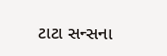ટાટા સન્સના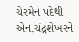ચેરમેન પદેથી એન.ચંદ્રશેખરને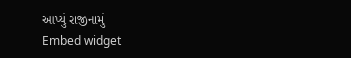આપ્યું રાજીનામું
Embed widget